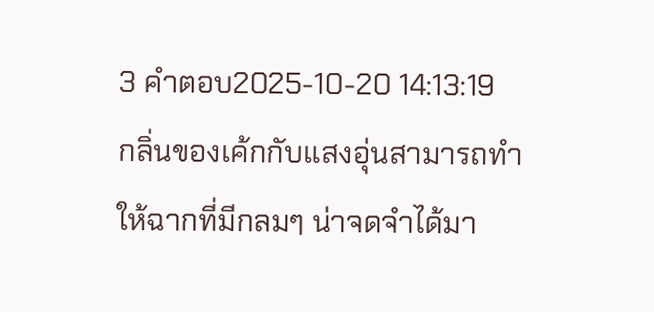3 คำตอบ2025-10-20 14:13:19
กลิ่นของเค้กกับแสงอุ่นสามารถทำให้ฉากที่มีกลมๆ น่าจดจำได้มา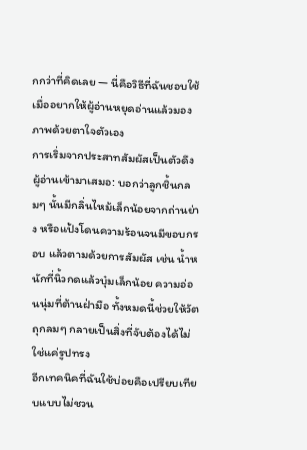กกว่าที่คิดเลย — นี่คือวิธีที่ฉันชอบใช้เมื่ออยากให้ผู้อ่านหยุดอ่านแล้วมองภาพด้วยตาใจตัวเอง
การเริ่มจากประสาทสัมผัสเป็นตัวดึงผู้อ่านเข้ามาเสมอ: บอกว่าลูกชิ้นกลมๆ นั้นมีกลิ่นไหม้เล็กน้อยจากถ่านย่าง หรือแป้งโดนความร้อนจนมีขอบกรอบ แล้วตามด้วยการสัมผัส เช่น น้ำหนักที่นิ้วกดแล้วบุ๋มเล็กน้อย ความอ่อนนุ่มที่ต้านฝ่ามือ ทั้งหมดนี้ช่วยให้วัตถุกลมๆ กลายเป็นสิ่งที่จับต้องได้ไม่ใช่แค่รูปทรง
อีกเทคนิคที่ฉันใช้บ่อยคือเปรียบเทียบแบบไม่ชวน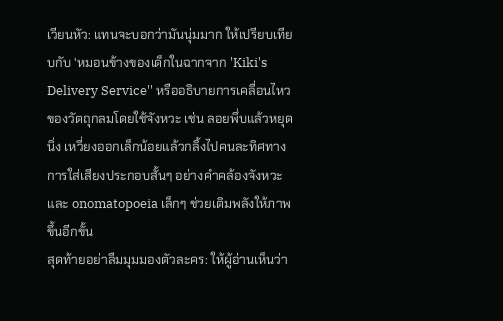เวียนหัว: แทนจะบอกว่ามันนุ่มมาก ให้เปรียบเทียบกับ 'หมอนข้างของเด็กในฉากจาก 'Kiki's Delivery Service'' หรืออธิบายการเคลื่อนไหวของวัตถุกลมโดยใช้จังหวะ เช่น ลอยพึ่บแล้วหยุดนิ่ง เหวี่ยงออกเล็กน้อยแล้วกลิ้งไปคนละทิศทาง การใส่เสียงประกอบสั้นๆ อย่างคำคล้องจังหวะและ onomatopoeia เล็กๆ ช่วยเติมพลังให้ภาพขึ้นอีกขั้น
สุดท้ายอย่าลืมมุมมองตัวละคร: ให้ผู้อ่านเห็นว่า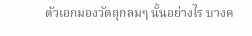ตัวเอกมองวัตถุกลมๆ นั้นอย่างไร บางค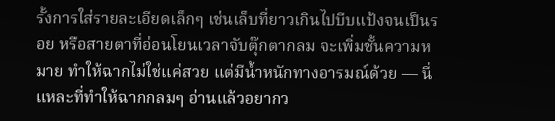รั้งการใส่รายละเอียดเล็กๆ เช่นเล็บที่ยาวเกินไปบีบแป้งจนเป็นรอย หรือสายตาที่อ่อนโยนเวลาจับตุ๊กตากลม จะเพิ่มชั้นความหมาย ทำให้ฉากไม่ใช่แค่สวย แต่มีน้ำหนักทางอารมณ์ด้วย — นี่แหละที่ทำให้ฉากกลมๆ อ่านแล้วอยากว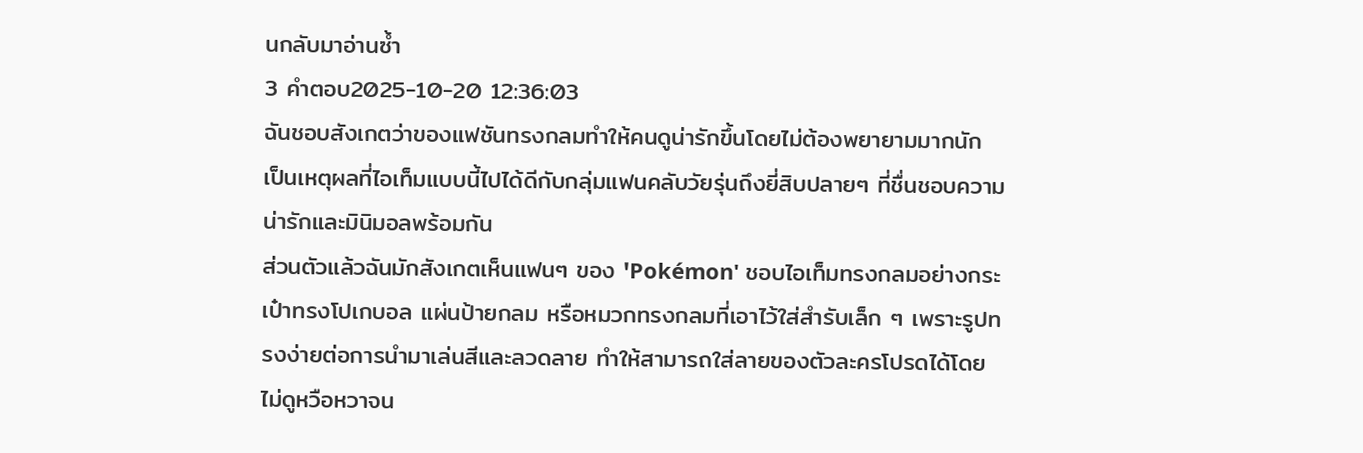นกลับมาอ่านซ้ำ
3 คำตอบ2025-10-20 12:36:03
ฉันชอบสังเกตว่าของแฟชันทรงกลมทำให้คนดูน่ารักขึ้นโดยไม่ต้องพยายามมากนัก เป็นเหตุผลที่ไอเท็มแบบนี้ไปได้ดีกับกลุ่มแฟนคลับวัยรุ่นถึงยี่สิบปลายๆ ที่ชื่นชอบความน่ารักและมินิมอลพร้อมกัน
ส่วนตัวแล้วฉันมักสังเกตเห็นแฟนๆ ของ 'Pokémon' ชอบไอเท็มทรงกลมอย่างกระเป๋าทรงโปเกบอล แผ่นป้ายกลม หรือหมวกทรงกลมที่เอาไว้ใส่สำรับเล็ก ๆ เพราะรูปทรงง่ายต่อการนำมาเล่นสีและลวดลาย ทำให้สามารถใส่ลายของตัวละครโปรดได้โดยไม่ดูหวือหวาจน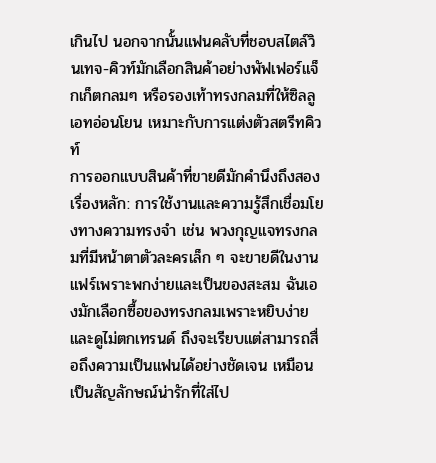เกินไป นอกจากนั้นแฟนคลับที่ชอบสไตล์วินเทจ-คิวท์มักเลือกสินค้าอย่างพัฟเฟอร์แจ็กเก็ตกลมๆ หรือรองเท้าทรงกลมที่ให้ซิลลูเอทอ่อนโยน เหมาะกับการแต่งตัวสตรีทคิวท์
การออกแบบสินค้าที่ขายดีมักคำนึงถึงสองเรื่องหลัก: การใช้งานและความรู้สึกเชื่อมโยงทางความทรงจำ เช่น พวงกุญแจทรงกลมที่มีหน้าตาตัวละครเล็ก ๆ จะขายดีในงานแฟร์เพราะพกง่ายและเป็นของสะสม ฉันเองมักเลือกซื้อของทรงกลมเพราะหยิบง่ายและดูไม่ตกเทรนด์ ถึงจะเรียบแต่สามารถสื่อถึงความเป็นแฟนได้อย่างชัดเจน เหมือนเป็นสัญลักษณ์น่ารักที่ใส่ไป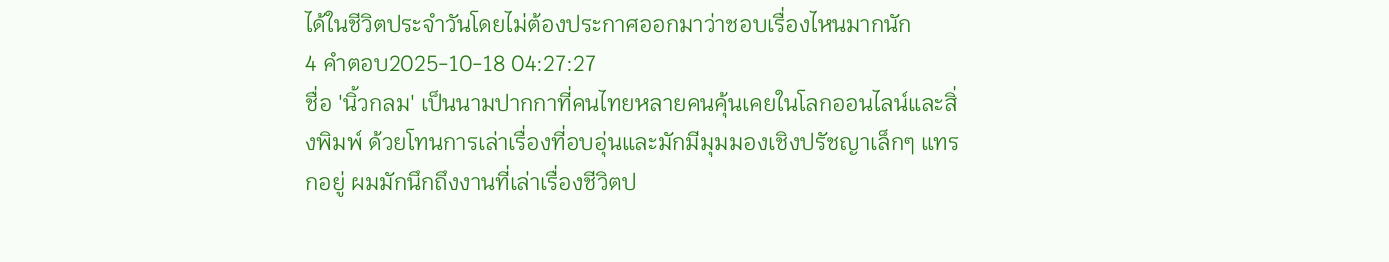ได้ในชีวิตประจำวันโดยไม่ต้องประกาศออกมาว่าชอบเรื่องไหนมากนัก
4 คำตอบ2025-10-18 04:27:27
ชื่อ 'นิ้วกลม' เป็นนามปากกาที่คนไทยหลายคนคุ้นเคยในโลกออนไลน์และสิ่งพิมพ์ ด้วยโทนการเล่าเรื่องที่อบอุ่นและมักมีมุมมองเชิงปรัชญาเล็กๆ แทรกอยู่ ผมมักนึกถึงงานที่เล่าเรื่องชีวิตป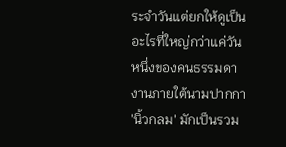ระจำวันแต่ยกให้ดูเป็นอะไรที่ใหญ่กว่าแค่วันหนึ่งของคนธรรมดา
งานภายใต้นามปากกา 'นิ้วกลม' มักเป็นรวม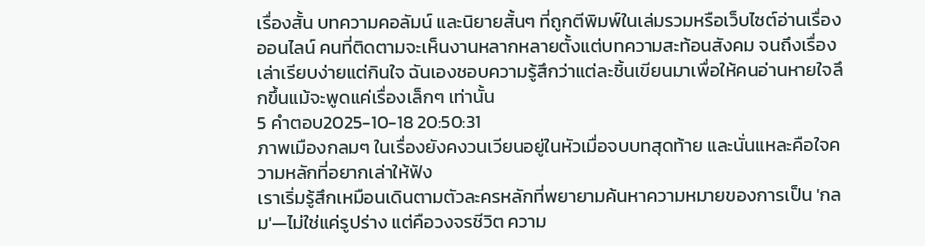เรื่องสั้น บทความคอลัมน์ และนิยายสั้นๆ ที่ถูกตีพิมพ์ในเล่มรวมหรือเว็บไซต์อ่านเรื่องออนไลน์ คนที่ติดตามจะเห็นงานหลากหลายตั้งแต่บทความสะท้อนสังคม จนถึงเรื่องเล่าเรียบง่ายแต่กินใจ ฉันเองชอบความรู้สึกว่าแต่ละชิ้นเขียนมาเพื่อให้คนอ่านหายใจลึกขึ้นแม้จะพูดแค่เรื่องเล็กๆ เท่านั้น
5 คำตอบ2025-10-18 20:50:31
ภาพเมืองกลมๆ ในเรื่องยังคงวนเวียนอยู่ในหัวเมื่อจบบทสุดท้าย และนั่นแหละคือใจความหลักที่อยากเล่าให้ฟัง
เราเริ่มรู้สึกเหมือนเดินตามตัวละครหลักที่พยายามค้นหาความหมายของการเป็น 'กลม'—ไม่ใช่แค่รูปร่าง แต่คือวงจรชีวิต ความ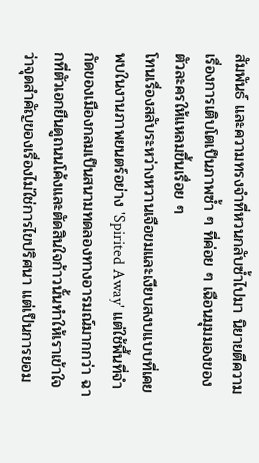สัมพันธ์ และความทรงจำที่หวนกลับซ้ำไปมา นิยายตีความเรื่องการเติบโตเป็นภาพซ้ำ ๆ ที่ค่อย ๆ เฉือนมุมมองของตัวละครให้แหลมขึ้นเรื่อย ๆ
โทนเรื่องสลับระหว่างหวานเจือขมและเงียบสงบแบบที่เคยพบในงานภาพยนตร์อย่าง 'Spirited Away' แต่ใช้พื้นที่จำกัดของเมืองกลมเป็นสนามทดลองทางอารมณ์มากกว่า ฉากที่ตัวเอกยืนดูถนนโค้งและตัดสินใจก้าวนั้นทำให้เราเข้าใจว่าจุดสำคัญของเรื่องไม่ใช่การไขปริศนา แต่เป็นการยอม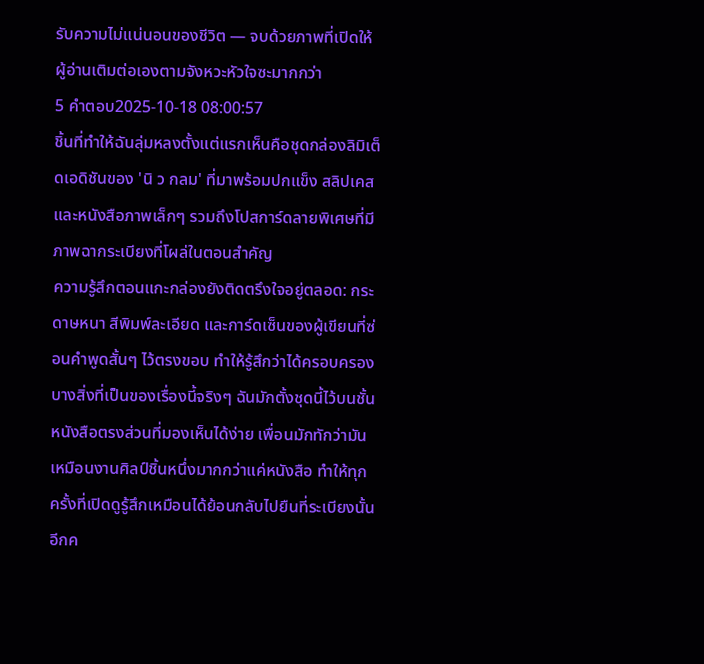รับความไม่แน่นอนของชีวิต — จบด้วยภาพที่เปิดให้ผู้อ่านเติมต่อเองตามจังหวะหัวใจซะมากกว่า
5 คำตอบ2025-10-18 08:00:57
ชิ้นที่ทำให้ฉันลุ่มหลงตั้งแต่แรกเห็นคือชุดกล่องลิมิเต็ดเอดิชันของ 'นิ ว กลม' ที่มาพร้อมปกแข็ง สลิปเคส และหนังสือภาพเล็กๆ รวมถึงโปสการ์ดลายพิเศษที่มีภาพฉากระเบียงที่โผล่ในตอนสำคัญ
ความรู้สึกตอนแกะกล่องยังติดตรึงใจอยู่ตลอด: กระดาษหนา สีพิมพ์ละเอียด และการ์ดเซ็นของผู้เขียนที่ซ่อนคำพูดสั้นๆ ไว้ตรงขอบ ทำให้รู้สึกว่าได้ครอบครองบางสิ่งที่เป็นของเรื่องนี้จริงๆ ฉันมักตั้งชุดนี้ไว้บนชั้นหนังสือตรงส่วนที่มองเห็นได้ง่าย เพื่อนมักทักว่ามันเหมือนงานศิลป์ชิ้นหนึ่งมากกว่าแค่หนังสือ ทำให้ทุกครั้งที่เปิดดูรู้สึกเหมือนได้ย้อนกลับไปยืนที่ระเบียงนั้นอีกค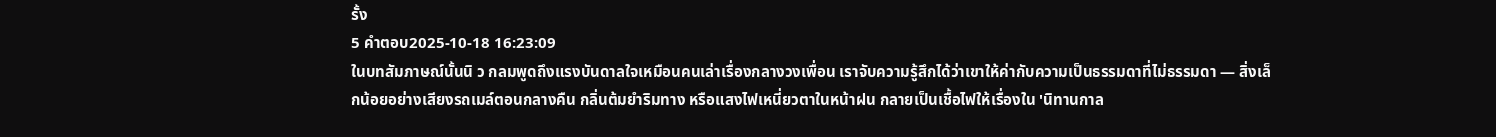รั้ง
5 คำตอบ2025-10-18 16:23:09
ในบทสัมภาษณ์นั้นนิ ว กลมพูดถึงแรงบันดาลใจเหมือนคนเล่าเรื่องกลางวงเพื่อน เราจับความรู้สึกได้ว่าเขาให้ค่ากับความเป็นธรรมดาที่ไม่ธรรมดา — สิ่งเล็กน้อยอย่างเสียงรถเมล์ตอนกลางคืน กลิ่นต้มยำริมทาง หรือแสงไฟเหนี่ยวตาในหน้าฝน กลายเป็นเชื้อไฟให้เรื่องใน 'นิทานกาล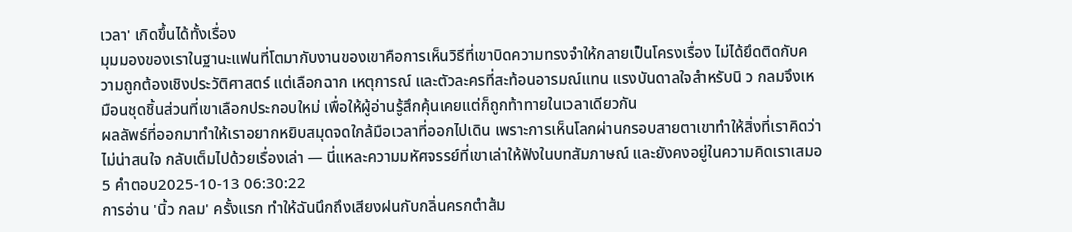เวลา' เกิดขึ้นได้ทั้งเรื่อง
มุมมองของเราในฐานะแฟนที่โตมากับงานของเขาคือการเห็นวิธีที่เขาบิดความทรงจำให้กลายเป็นโครงเรื่อง ไม่ได้ยึดติดกับความถูกต้องเชิงประวัติศาสตร์ แต่เลือกฉาก เหตุการณ์ และตัวละครที่สะท้อนอารมณ์แทน แรงบันดาลใจสำหรับนิ ว กลมจึงเหมือนชุดชิ้นส่วนที่เขาเลือกประกอบใหม่ เพื่อให้ผู้อ่านรู้สึกคุ้นเคยแต่ก็ถูกท้าทายในเวลาเดียวกัน
ผลลัพธ์ที่ออกมาทำให้เราอยากหยิบสมุดจดใกล้มือเวลาที่ออกไปเดิน เพราะการเห็นโลกผ่านกรอบสายตาเขาทำให้สิ่งที่เราคิดว่าไม่น่าสนใจ กลับเต็มไปด้วยเรื่องเล่า — นี่แหละความมหัศจรรย์ที่เขาเล่าให้ฟังในบทสัมภาษณ์ และยังคงอยู่ในความคิดเราเสมอ
5 คำตอบ2025-10-13 06:30:22
การอ่าน 'นิ้ว กลม' ครั้งแรก ทำให้ฉันนึกถึงเสียงฝนกับกลิ่นครกตำส้ม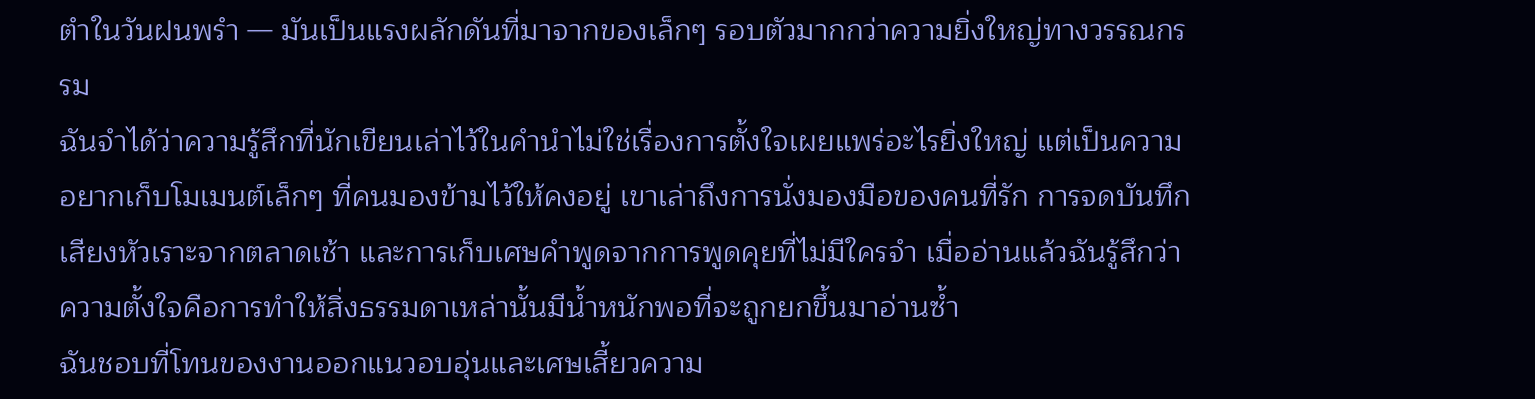ตำในวันฝนพรำ — มันเป็นแรงผลักดันที่มาจากของเล็กๆ รอบตัวมากกว่าความยิ่งใหญ่ทางวรรณกรรม
ฉันจำได้ว่าความรู้สึกที่นักเขียนเล่าไว้ในคำนำไม่ใช่เรื่องการตั้งใจเผยแพร่อะไรยิ่งใหญ่ แต่เป็นความอยากเก็บโมเมนต์เล็กๆ ที่คนมองข้ามไว้ให้คงอยู่ เขาเล่าถึงการนั่งมองมือของคนที่รัก การจดบันทึกเสียงหัวเราะจากตลาดเช้า และการเก็บเศษคำพูดจากการพูดคุยที่ไม่มีใครจำ เมื่ออ่านแล้วฉันรู้สึกว่าความตั้งใจคือการทำให้สิ่งธรรมดาเหล่านั้นมีน้ำหนักพอที่จะถูกยกขึ้นมาอ่านซ้ำ
ฉันชอบที่โทนของงานออกแนวอบอุ่นและเศษเสี้ยวความ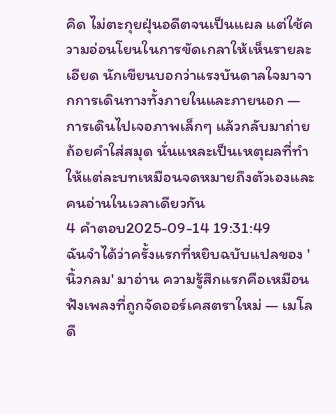คิด ไม่ตะกุยฝุ่นอดีตจนเป็นแผล แต่ใช้ความอ่อนโยนในการขัดเกลาให้เห็นรายละเอียด นักเขียนบอกว่าแรงบันดาลใจมาจากการเดินทางทั้งภายในและภายนอก — การเดินไปเจอภาพเล็กๆ แล้วกลับมาถ่ายถ้อยคำใส่สมุด นั่นแหละเป็นเหตุผลที่ทำให้แต่ละบทเหมือนจดหมายถึงตัวเองและคนอ่านในเวลาเดียวกัน
4 คำตอบ2025-09-14 19:31:49
ฉันจำได้ว่าครั้งแรกที่หยิบฉบับแปลของ 'นิ้วกลม' มาอ่าน ความรู้สึกแรกคือเหมือนฟังเพลงที่ถูกจัดออร์เคสตราใหม่ — เมโลดี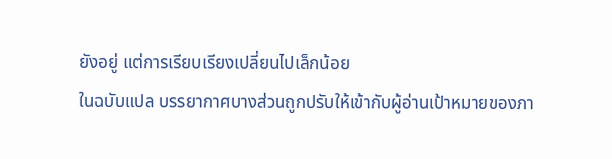ยังอยู่ แต่การเรียบเรียงเปลี่ยนไปเล็กน้อย
ในฉบับแปล บรรยากาศบางส่วนถูกปรับให้เข้ากับผู้อ่านเป้าหมายของภา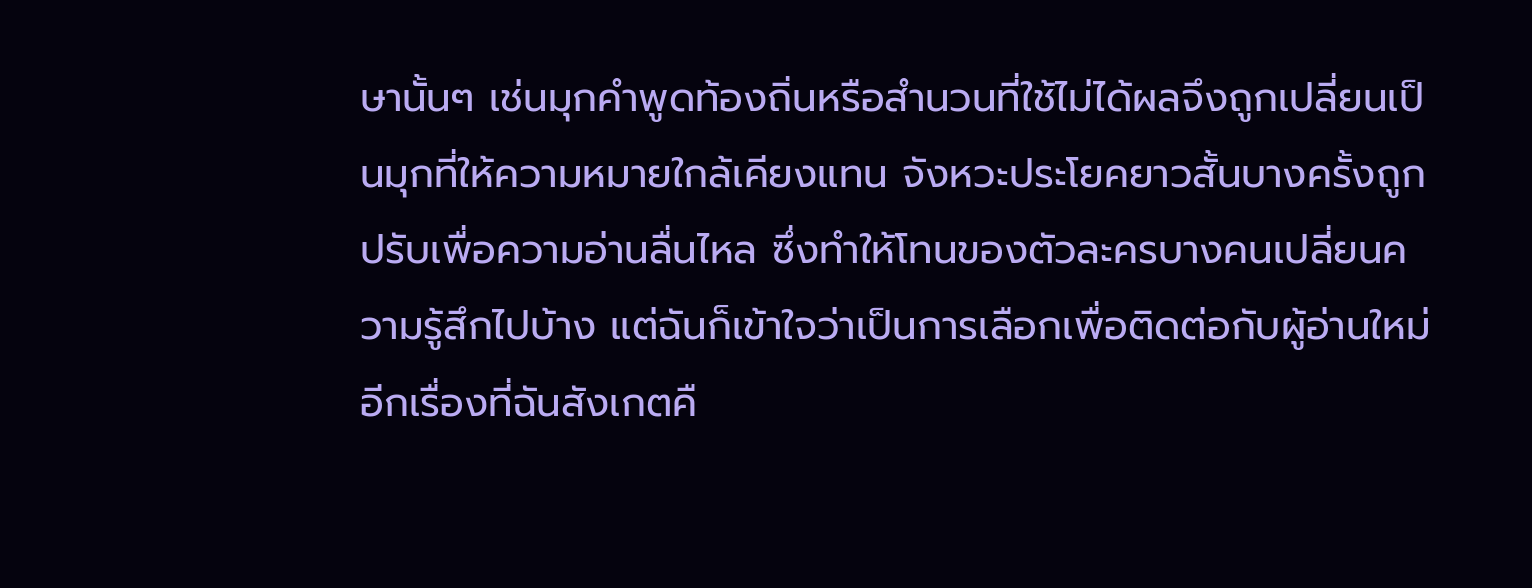ษานั้นๆ เช่นมุกคำพูดท้องถิ่นหรือสำนวนที่ใช้ไม่ได้ผลจึงถูกเปลี่ยนเป็นมุกที่ให้ความหมายใกล้เคียงแทน จังหวะประโยคยาวสั้นบางครั้งถูกปรับเพื่อความอ่านลื่นไหล ซึ่งทำให้โทนของตัวละครบางคนเปลี่ยนความรู้สึกไปบ้าง แต่ฉันก็เข้าใจว่าเป็นการเลือกเพื่อติดต่อกับผู้อ่านใหม่
อีกเรื่องที่ฉันสังเกตคื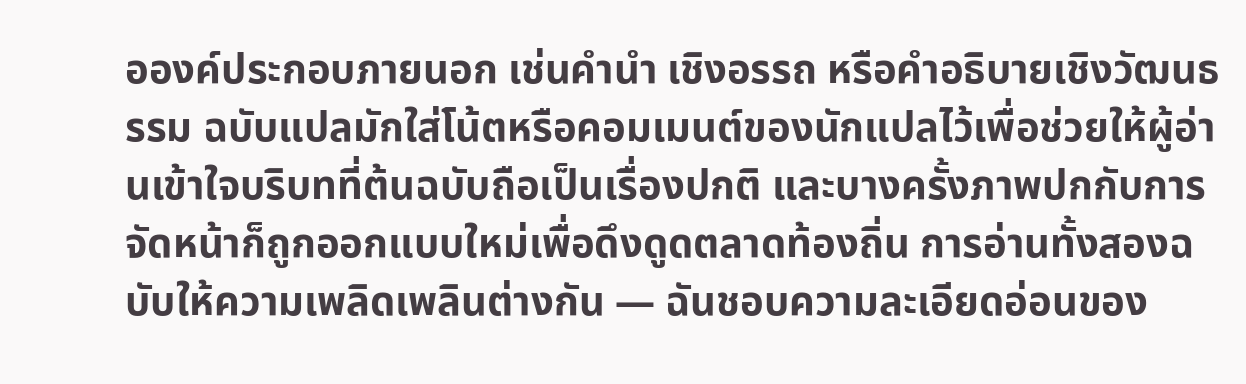อองค์ประกอบภายนอก เช่นคำนำ เชิงอรรถ หรือคำอธิบายเชิงวัฒนธรรม ฉบับแปลมักใส่โน้ตหรือคอมเมนต์ของนักแปลไว้เพื่อช่วยให้ผู้อ่านเข้าใจบริบทที่ต้นฉบับถือเป็นเรื่องปกติ และบางครั้งภาพปกกับการจัดหน้าก็ถูกออกแบบใหม่เพื่อดึงดูดตลาดท้องถิ่น การอ่านทั้งสองฉบับให้ความเพลิดเพลินต่างกัน — ฉันชอบความละเอียดอ่อนของ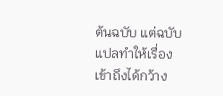ต้นฉบับ แต่ฉบับแปลทำให้เรื่องเข้าถึงได้กว้าง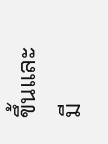ขึ้นและมี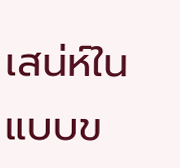เสน่ห์ในแบบข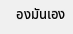องมันเอง